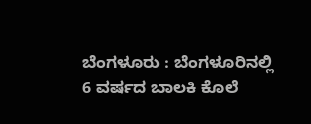ಬೆಂಗಳೂರು : ಬೆಂಗಳೂರಿನಲ್ಲಿ 6 ವರ್ಷದ ಬಾಲಕಿ ಕೊಲೆ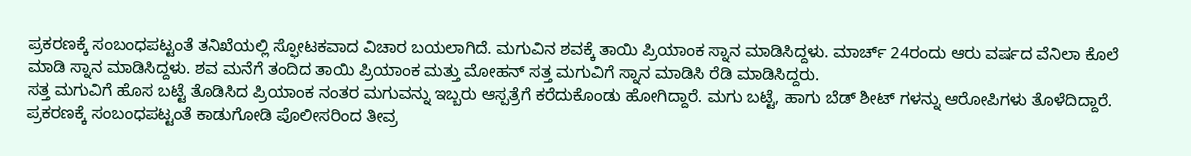ಪ್ರಕರಣಕ್ಕೆ ಸಂಬಂಧಪಟ್ಟಂತೆ ತನಿಖೆಯಲ್ಲಿ ಸ್ಫೋಟಕವಾದ ವಿಚಾರ ಬಯಲಾಗಿದೆ. ಮಗುವಿನ ಶವಕ್ಕೆ ತಾಯಿ ಪ್ರಿಯಾಂಕ ಸ್ನಾನ ಮಾಡಿಸಿದ್ದಳು. ಮಾರ್ಚ್ 24ರಂದು ಆರು ವರ್ಷದ ವೆನಿಲಾ ಕೊಲೆ ಮಾಡಿ ಸ್ನಾನ ಮಾಡಿಸಿದ್ದಳು. ಶವ ಮನೆಗೆ ತಂದಿದ ತಾಯಿ ಪ್ರಿಯಾಂಕ ಮತ್ತು ಮೋಹನ್ ಸತ್ತ ಮಗುವಿಗೆ ಸ್ನಾನ ಮಾಡಿಸಿ ರೆಡಿ ಮಾಡಿಸಿದ್ದರು.
ಸತ್ತ ಮಗುವಿಗೆ ಹೊಸ ಬಟ್ಟೆ ತೊಡಿಸಿದ ಪ್ರಿಯಾಂಕ ನಂತರ ಮಗುವನ್ನು ಇಬ್ಬರು ಆಸ್ಪತ್ರೆಗೆ ಕರೆದುಕೊಂಡು ಹೋಗಿದ್ದಾರೆ. ಮಗು ಬಟ್ಟೆ, ಹಾಗು ಬೆಡ್ ಶೀಟ್ ಗಳನ್ನು ಆರೋಪಿಗಳು ತೊಳೆದಿದ್ದಾರೆ. ಪ್ರಕರಣಕ್ಕೆ ಸಂಬಂಧಪಟ್ಟಂತೆ ಕಾಡುಗೋಡಿ ಪೊಲೀಸರಿಂದ ತೀವ್ರ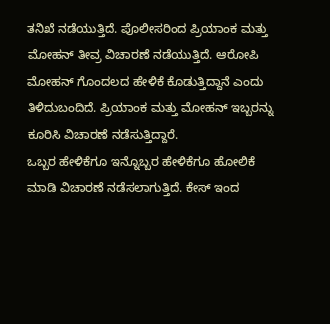ತನಿಖೆ ನಡೆಯುತ್ತಿದೆ. ಪೊಲೀಸರಿಂದ ಪ್ರಿಯಾಂಕ ಮತ್ತು ಮೋಹನ್ ತೀವ್ರ ವಿಚಾರಣೆ ನಡೆಯುತ್ತಿದೆ. ಆರೋಪಿ ಮೋಹನ್ ಗೊಂದಲದ ಹೇಳಿಕೆ ಕೊಡುತ್ತಿದ್ದಾನೆ ಎಂದು ತಿಳಿದುಬಂದಿದೆ. ಪ್ರಿಯಾಂಕ ಮತ್ತು ಮೋಹನ್ ಇಬ್ಬರನ್ನು ಕೂರಿಸಿ ವಿಚಾರಣೆ ನಡೆಸುತ್ತಿದ್ದಾರೆ.
ಒಬ್ಬರ ಹೇಳಿಕೆಗೂ ಇನ್ನೊಬ್ಬರ ಹೇಳಿಕೆಗೂ ಹೋಲಿಕೆ ಮಾಡಿ ವಿಚಾರಣೆ ನಡೆಸಲಾಗುತ್ತಿದೆ. ಕೇಸ್ ಇಂದ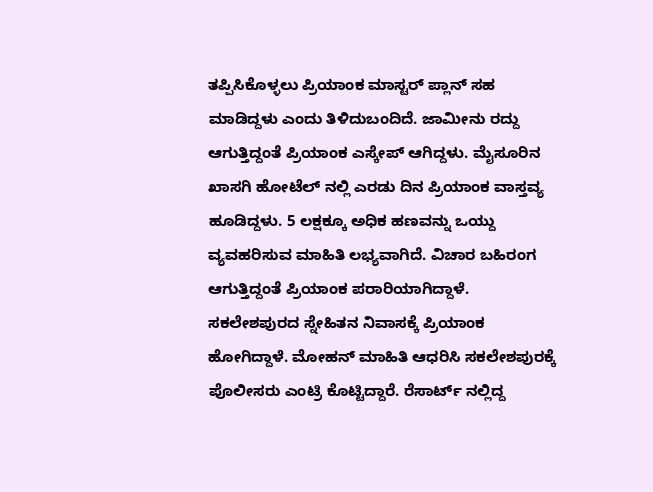ತಪ್ಪಿಸಿಕೊಳ್ಳಲು ಪ್ರಿಯಾಂಕ ಮಾಸ್ಟರ್ ಪ್ಲಾನ್ ಸಹ ಮಾಡಿದ್ದಳು ಎಂದು ತಿಳಿದುಬಂದಿದೆ. ಜಾಮೀನು ರದ್ದು ಆಗುತ್ತಿದ್ದಂತೆ ಪ್ರಿಯಾಂಕ ಎಸ್ಕೇಪ್ ಆಗಿದ್ದಳು. ಮೈಸೂರಿನ ಖಾಸಗಿ ಹೋಟೆಲ್ ನಲ್ಲಿ ಎರಡು ದಿನ ಪ್ರಿಯಾಂಕ ವಾಸ್ತವ್ಯ ಹೂಡಿದ್ದಳು. 5 ಲಕ್ಷಕ್ಕೂ ಅಧಿಕ ಹಣವನ್ನು ಒಯ್ದು ವ್ಯವಹರಿಸುವ ಮಾಹಿತಿ ಲಭ್ಯವಾಗಿದೆ. ವಿಚಾರ ಬಹಿರಂಗ ಆಗುತ್ತಿದ್ದಂತೆ ಪ್ರಿಯಾಂಕ ಪರಾರಿಯಾಗಿದ್ದಾಳೆ.
ಸಕಲೇಶಪುರದ ಸ್ನೇಹಿತನ ನಿವಾಸಕ್ಕೆ ಪ್ರಿಯಾಂಕ ಹೋಗಿದ್ದಾಳೆ. ಮೋಹನ್ ಮಾಹಿತಿ ಆಧರಿಸಿ ಸಕಲೇಶಪುರಕ್ಕೆ ಪೊಲೀಸರು ಎಂಟ್ರಿ ಕೊಟ್ಟಿದ್ದಾರೆ. ರೆಸಾರ್ಟ್ ನಲ್ಲಿದ್ದ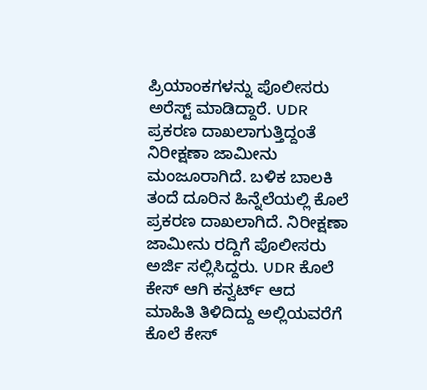ಪ್ರಿಯಾಂಕಗಳನ್ನು ಪೊಲೀಸರು ಅರೆಸ್ಟ್ ಮಾಡಿದ್ದಾರೆ. UDR ಪ್ರಕರಣ ದಾಖಲಾಗುತ್ತಿದ್ದಂತೆ ನಿರೀಕ್ಷಣಾ ಜಾಮೀನು ಮಂಜೂರಾಗಿದೆ. ಬಳಿಕ ಬಾಲಕಿ ತಂದೆ ದೂರಿನ ಹಿನ್ನೆಲೆಯಲ್ಲಿ ಕೊಲೆ ಪ್ರಕರಣ ದಾಖಲಾಗಿದೆ. ನಿರೀಕ್ಷಣಾ ಜಾಮೀನು ರದ್ದಿಗೆ ಪೊಲೀಸರು ಅರ್ಜಿ ಸಲ್ಲಿಸಿದ್ದರು. UDR ಕೊಲೆ ಕೇಸ್ ಆಗಿ ಕನ್ವರ್ಟ್ ಆದ ಮಾಹಿತಿ ತಿಳಿದಿದ್ದು ಅಲ್ಲಿಯವರೆಗೆ ಕೊಲೆ ಕೇಸ್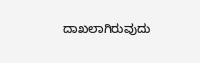ದಾಖಲಾಗಿರುವುದು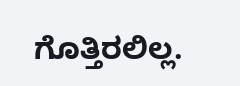ಗೊತ್ತಿರಲಿಲ್ಲ.